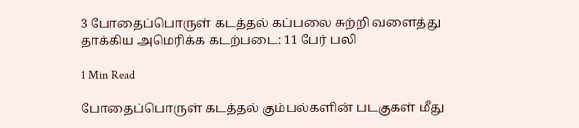3 போதைப்பொருள் கடத்தல் கப்பலை சுற்றி வளைத்து தாக்கிய அமெரிக்க கடற்படை: 11 பேர் பலி

1 Min Read

போதைப்பொருள் கடத்தல் கும்பல்களின் படகுகள் மீது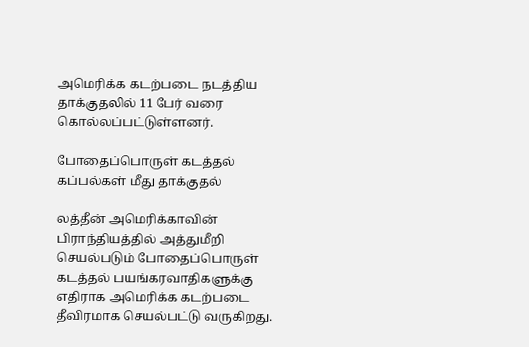அமெரிக்க கடற்படை நடத்திய தாக்குதலில் 11 பேர் வரை கொல்லப்பட்டுள்ளனர்.

போதைப்பொருள் கடத்தல் கப்பல்கள் மீது தாக்குதல்

லத்தீன் அமெரிக்காவின் பிராந்தியத்தில் அத்துமீறி செயல்படும் போதைப்பொருள் கடத்தல் பயங்கரவாதிகளுக்கு எதிராக அமெரிக்க கடற்படை தீவிரமாக செயல்பட்டு வருகிறது.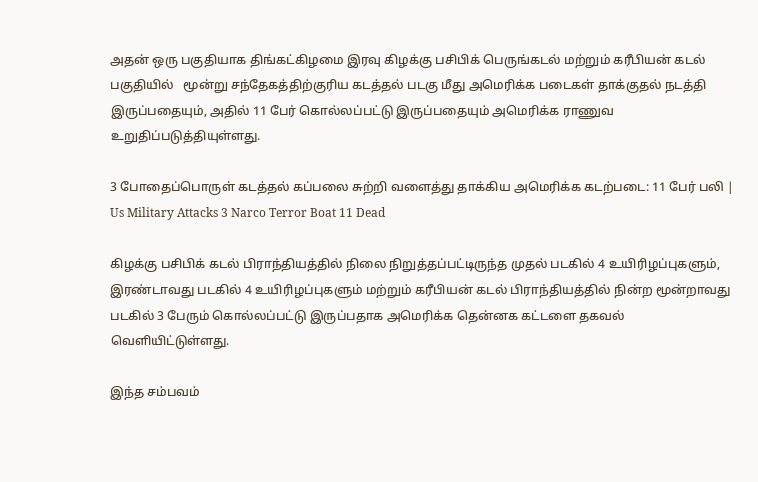அதன் ஒரு பகுதியாக திங்கட்கிழமை இரவு கிழக்கு பசிபிக் பெருங்கடல் மற்றும் கரீபியன் கடல் பகுதியில்   மூன்று சந்தேகத்திற்குரிய கடத்தல் படகு மீது அமெரிக்க படைகள் தாக்குதல் நடத்தி இருப்பதையும், அதில் 11 பேர் கொல்லப்பட்டு இருப்பதையும் அமெரிக்க ராணுவ உறுதிப்படுத்தியுள்ளது.

3 போதைப்பொருள் கடத்தல் கப்பலை சுற்றி வளைத்து தாக்கிய அமெரிக்க கடற்படை: 11 பேர் பலி | Us Military Attacks 3 Narco Terror Boat 11 Dead

கிழக்கு பசிபிக் கடல் பிராந்தியத்தில் நிலை நிறுத்தப்பட்டிருந்த முதல் படகில் 4 உயிரிழப்புகளும், இரண்டாவது படகில் 4 உயிரிழப்புகளும் மற்றும் கரீபியன் கடல் பிராந்தியத்தில் நின்ற மூன்றாவது படகில் 3 பேரும் கொல்லப்பட்டு இருப்பதாக அமெரிக்க தென்னக கட்டளை தகவல் வெளியிட்டுள்ளது.

இந்த சம்பவம்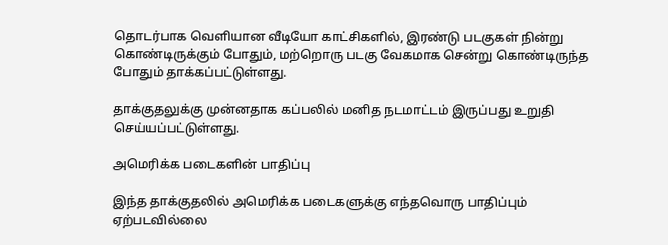தொடர்பாக வெளியான வீடியோ காட்சிகளில், இரண்டு படகுகள் நின்று கொண்டிருக்கும் போதும், மற்றொரு படகு வேகமாக சென்று கொண்டிருந்த போதும் தாக்கப்பட்டுள்ளது.

தாக்குதலுக்கு முன்னதாக கப்பலில் மனித நடமாட்டம் இருப்பது உறுதி செய்யப்பட்டுள்ளது.

அமெரிக்க படைகளின் பாதிப்பு

இந்த தாக்குதலில் அமெரிக்க படைகளுக்கு எந்தவொரு பாதிப்பும் ஏற்படவில்லை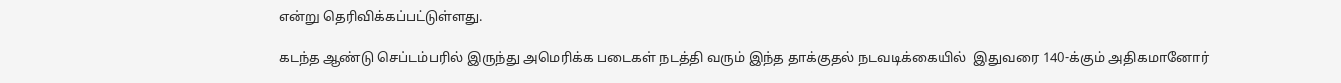என்று தெரிவிக்கப்பட்டுள்ளது.

கடந்த ஆண்டு செப்டம்பரில் இருந்து அமெரிக்க படைகள் நடத்தி வரும் இந்த தாக்குதல் நடவடிக்கையில்  இதுவரை 140-க்கும் அதிகமானோர்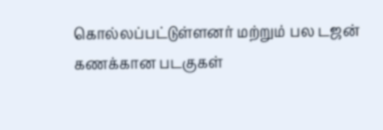கொல்லப்பட்டுள்ளனர் மற்றும் பல டஜன் கணக்கான படகுகள்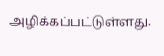அழிக்கப்பட்டுள்ளது.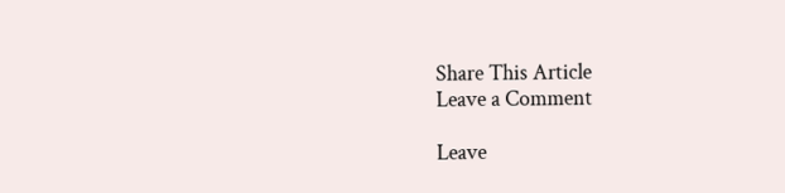Share This Article
Leave a Comment

Leave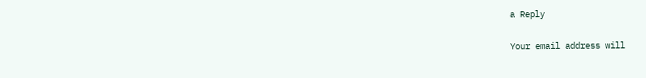a Reply

Your email address will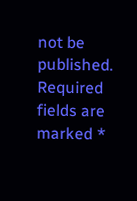not be published. Required fields are marked *